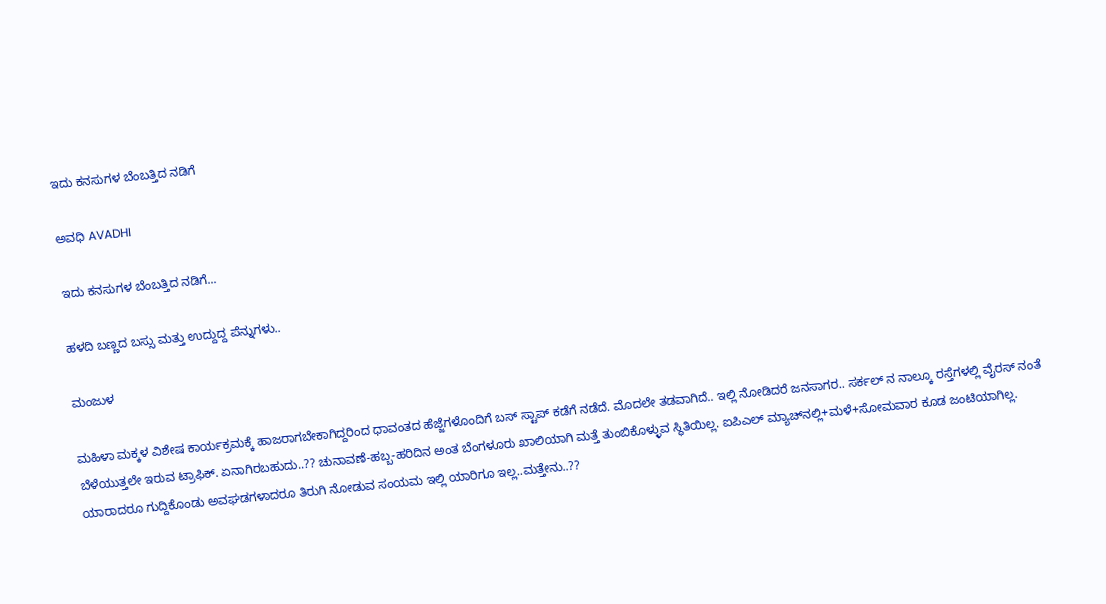ಇದು ಕನಸುಗಳ ಬೆಂಬತ್ತಿದ ನಡಿಗೆ‍

ಅವಧಿ AVADHI

ಇದು ಕನಸುಗಳ ಬೆಂಬತ್ತಿದ ನಡಿಗೆ...

ಹಳದಿ ಬಣ್ಣದ ಬಸ್ಸು ಮತ್ತು ಉದ್ದುದ್ದ ಪೆನ್ನುಗಳು..

ಮಂಜುಳ

ಮಹಿಳಾ ಮಕ್ಕಳ ವಿಶೇಷ ಕಾರ್ಯಕ್ರಮಕ್ಕೆ ಹಾಜರಾಗಬೇಕಾಗಿದ್ದರಿಂದ ಧಾವಂತದ ಹೆಜ್ಜೆಗಳೊಂದಿಗೆ ಬಸ್ ಸ್ಟಾಪ್ ಕಡೆಗೆ ನಡೆದೆ. ಮೊದಲೇ ತಡವಾಗಿದೆ.. ಇಲ್ಲಿ ನೋಡಿದರೆ ಜನಸಾಗರ.. ಸರ್ಕಲ್ ನ ನಾಲ್ಕೂ ರಸ್ತೆಗಳಲ್ಲಿ ವೈರಸ್ ನಂತೆ ಬೆಳೆಯುತ್ತಲೇ ಇರುವ ಟ್ರಾಫಿಕ್. ಏನಾಗಿರಬಹುದು..?? ಚುನಾವಣೆ-ಹಬ್ಬ-ಹರಿದಿನ ಅಂತ ಬೆಂಗಳೂರು ಖಾಲಿಯಾಗಿ ಮತ್ತೆ ತುಂಬಿಕೊಳ್ಳುವ ಸ್ಥಿತಿಯಿಲ್ಲ. ಐಪಿಎಲ್ ಮ್ಯಾಚ್‌ನಲ್ಲಿ+ಮಳೆ+ಸೋಮವಾರ ಕೂಡ ಜಂಟಿಯಾಗಿಲ್ಲ. ಯಾರಾದರೂ ಗುದ್ದಿಕೊಂಡು ಅವಘಡಗಳಾದರೂ ತಿರುಗಿ ನೋಡುವ ಸಂಯಮ ಇಲ್ಲಿ ಯಾರಿಗೂ ಇಲ್ಲ..ಮತ್ತೇನು..??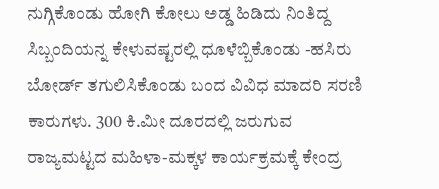ನುಗ್ಗಿಕೊಂಡು ಹೋಗಿ ಕೋಲು ಅಡ್ಡ ಹಿಡಿದು ನಿಂತಿದ್ದ ಸಿಬ್ಬಂದಿಯನ್ನ ಕೇಳುವಷ್ಟರಲ್ಲಿ ಧೂಳೆಬ್ಬಿಕೊಂಡು -ಹಸಿರು ಬೋರ್ಡ್ ತಗುಲಿಸಿಕೊಂಡು ಬಂದ ವಿವಿಧ ಮಾದರಿ ಸರಣಿ ಕಾರುಗಳು. 300 ಕಿ.ಮೀ ದೂರದಲ್ಲಿ ಜರುಗುವ ರಾಜ್ಯಮಟ್ಟದ ಮಹಿಳಾ-ಮಕ್ಕಳ ಕಾರ್ಯಕ್ರಮಕ್ಕೆ ಕೇಂದ್ರ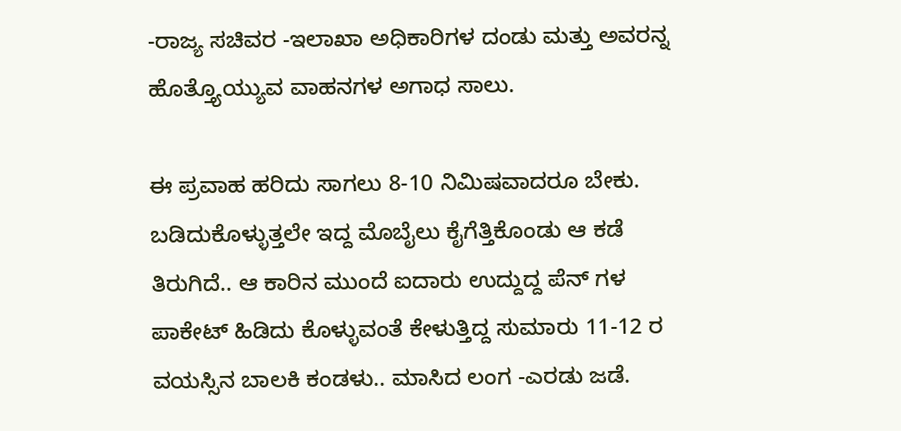-ರಾಜ್ಯ ಸಚಿವರ -ಇಲಾಖಾ ಅಧಿಕಾರಿಗಳ ದಂಡು ಮತ್ತು ಅವರನ್ನ ಹೊತ್ತ್ಯೊಯ್ಯುವ ವಾಹನಗಳ ಅಗಾಧ ಸಾಲು.

ಈ ಪ್ರವಾಹ ಹರಿದು ಸಾಗಲು 8-10 ನಿಮಿಷವಾದರೂ ಬೇಕು. ಬಡಿದುಕೊಳ್ಳುತ್ತಲೇ ಇದ್ದ ಮೊಬೈಲು ಕೈಗೆತ್ತಿಕೊಂಡು ಆ ಕಡೆ ತಿರುಗಿದೆ.. ಆ ಕಾರಿನ ಮುಂದೆ ಐದಾರು ಉದ್ದುದ್ದ ಪೆನ್ ಗಳ ಪಾಕೇಟ್ ಹಿಡಿದು ಕೊಳ್ಳುವಂತೆ ಕೇಳುತ್ತಿದ್ದ ಸುಮಾರು 11-12 ರ ವಯಸ್ಸಿನ ಬಾಲಕಿ ಕಂಡಳು.. ಮಾಸಿದ ಲಂಗ -ಎರಡು ಜಡೆ.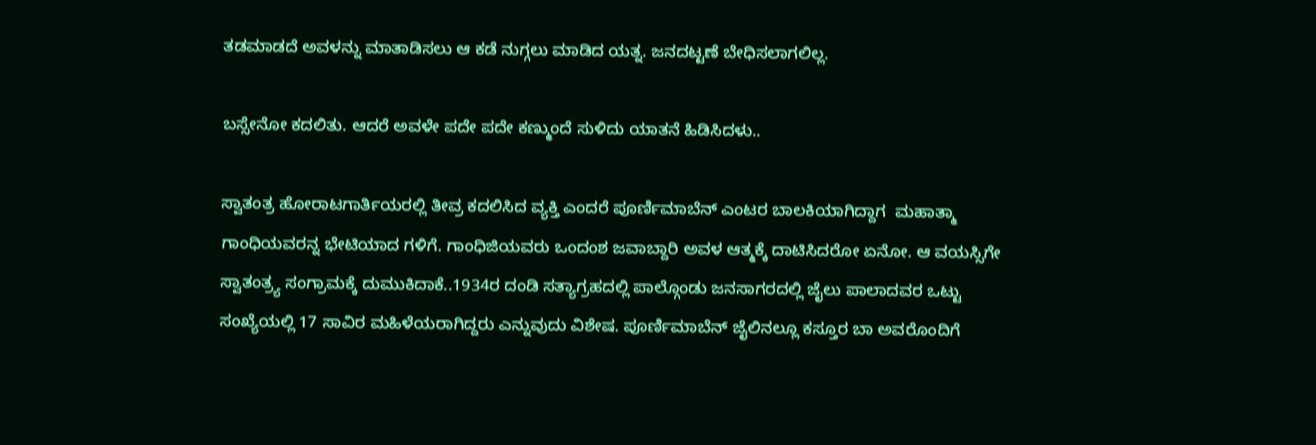ತಡಮಾಡದೆ ಅವಳನ್ನು ಮಾತಾಡಿಸಲು ಆ ಕಡೆ ನುಗ್ಗಲು ಮಾಡಿದ ಯತ್ನ. ಜನದಟ್ಟಣೆ ಬೇಧಿಸಲಾಗಲಿಲ್ಲ.

ಬಸ್ಸೇನೋ ಕದಲಿತು. ಆದರೆ ಅವಳೇ ಪದೇ ಪದೇ ಕಣ್ಮುಂದೆ ಸುಳಿದು ಯಾತನೆ ಹಿಡಿಸಿದಳು..

ಸ್ವಾತಂತ್ರ ಹೋರಾಟಗಾರ್ತಿಯರಲ್ಲಿ ತೀವ್ರ ಕದಲಿಸಿದ ವ್ಯಕ್ತಿ ಎಂದರೆ ಪೂರ್ಣಿಮಾಬೆನ್ ಎಂಟರ ಬಾಲಕಿಯಾಗಿದ್ದಾಗ  ಮಹಾತ್ಮಾ ಗಾಂಧಿಯವರನ್ನ ಭೇಟಿಯಾದ ಗಳಿಗೆ. ಗಾಂಧಿಜಿಯವರು ಒಂದಂಶ ಜವಾಬ್ದಾರಿ ಅವಳ ಆತ್ಮಕ್ಕೆ ದಾಟಿಸಿದರೋ ಏನೋ. ಆ ವಯಸ್ಸಿಗೇ ಸ್ವಾತಂತ್ರ್ಯ ಸಂಗ್ರಾಮಕ್ಕೆ ದುಮುಕಿದಾಕೆ..1934ರ ದಂಡಿ ಸತ್ಯಾಗ್ರಹದಲ್ಲಿ ಪಾಲ್ಗೊಂಡು ಜನಸಾಗರದಲ್ಲಿ ಜೈಲು ಪಾಲಾದವರ ಒಟ್ಟು ಸಂಖ್ಯೆಯಲ್ಲಿ 17 ಸಾವಿರ ಮಹಿಳೆಯರಾಗಿದ್ದರು ಎನ್ನುವುದು ವಿಶೇಷ. ಪೂರ್ಣಿಮಾಬೆನ್ ಜೈಲಿನಲ್ಲೂ ಕಸ್ತೂರ ಬಾ ಅವರೊಂದಿಗೆ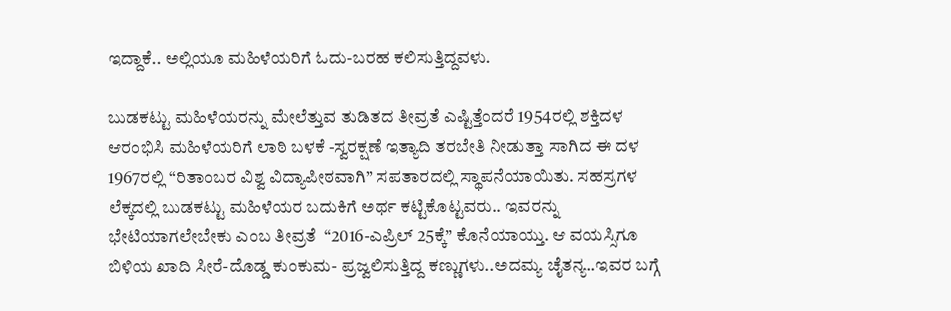ಇದ್ದಾಕೆ.. ಅಲ್ಲಿಯೂ ಮಹಿಳೆಯರಿಗೆ ಓದು-ಬರಹ ಕಲಿಸುತ್ತಿದ್ದವಳು.

ಬುಡಕಟ್ಟು ಮಹಿಳೆಯರನ್ನು ಮೇಲೆತ್ತುವ ತುಡಿತದ ತೀವ್ರತೆ ಎಷ್ಟಿತ್ತೆಂದರೆ 1954ರಲ್ಲಿ ಶಕ್ತಿದಳ ಆರಂಭಿಸಿ ಮಹಿಳೆಯರಿಗೆ ಲಾಠಿ ಬಳಕೆ -ಸ್ವರಕ್ಷಣೆ ಇತ್ಯಾದಿ ತರಬೇತಿ ನೀಡುತ್ತಾ ಸಾಗಿದ ಈ ದಳ 1967ರಲ್ಲಿ “ರಿತಾಂಬರ ವಿಶ್ವ ವಿದ್ಯಾಪೀಠವಾಗಿ” ಸಪತಾರದಲ್ಲಿ ಸ್ಥಾಪನೆಯಾಯಿತು. ಸಹಸ್ರಗಳ ಲೆಕ್ಕದಲ್ಲಿ ಬುಡಕಟ್ಟು ಮಹಿಳೆಯರ ಬದುಕಿಗೆ ಅರ್ಥ ಕಟ್ಟಿಕೊಟ್ಟವರು.. ಇವರನ್ನು ಭೇಟಿಯಾಗಲೇಬೇಕು ಎಂಬ ತೀವ್ರತೆ  “2016-ಎಪ್ರಿಲ್ 25ಕ್ಕೆ” ಕೊನೆಯಾಯ್ತು. ಆ ವಯಸ್ಸಿಗೂ ಬಿಳಿಯ ಖಾದಿ ಸೀರೆ-ದೊಡ್ಡ ಕುಂಕುಮ- ಪ್ರಜ್ವಲಿಸುತ್ತಿದ್ದ ಕಣ್ಣುಗಳು..ಅದಮ್ಯ ಚೈತನ್ಯ..ಇವರ ಬಗ್ಗೆ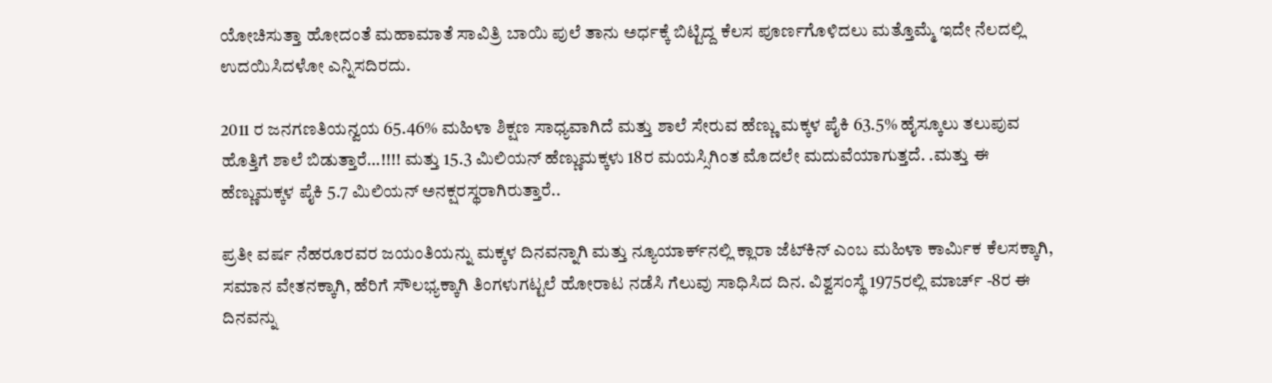ಯೋಚಿಸುತ್ತಾ ಹೋದಂತೆ ಮಹಾಮಾತೆ ಸಾವಿತ್ರಿ ಬಾಯಿ ಪುಲೆ ತಾನು ಅರ್ಧಕ್ಕೆ ಬಿಟ್ಟಿದ್ದ ಕೆಲಸ ಪೂರ್ಣಗೊಳಿದಲು ಮತ್ತೊಮ್ಮೆ ಇದೇ ನೆಲದಲ್ಲಿ ಉದಯಿಸಿದಳೋ ಎನ್ನಿಸದಿರದು.

2011 ರ ಜನಗಣತಿಯನ್ವಯ 65.46% ಮಹಿಳಾ ಶಿಕ್ಷಣ ಸಾಧ್ಯವಾಗಿದೆ ಮತ್ತು ಶಾಲೆ ಸೇರುವ ಹೆಣ್ಣು ಮಕ್ಕಳ ಪೈಕಿ 63.5% ಹೈಸ್ಕೂಲು ತಲುಪುವ ಹೊತ್ತಿಗೆ ಶಾಲೆ ಬಿಡುತ್ತಾರೆ…!!!! ಮತ್ತು 15.3 ಮಿಲಿಯನ್ ಹೆಣ್ಣುಮಕ್ಕಳು 18ರ ಮಯಸ್ಸಿಗಿಂತ ಮೊದಲೇ ಮದುವೆಯಾಗುತ್ತದೆ. .ಮತ್ತು ಈ  ಹೆಣ್ಣುಮಕ್ಕಳ ಪೈಕಿ 5.7 ಮಿಲಿಯನ್ ಅನಕ್ಷರಸ್ಥರಾಗಿರುತ್ತಾರೆ..

ಪ್ರತೀ ವರ್ಷ ನೆಹರೂರವರ ಜಯಂತಿಯನ್ನು ಮಕ್ಕಳ ದಿನವನ್ನಾಗಿ ಮತ್ತು ನ್ಯೂಯಾರ್ಕ್‍ನಲ್ಲಿ ಕ್ಲಾರಾ ಜೆಟ್‍ಕಿನ್ ಎಂಬ ಮಹಿಳಾ ಕಾರ್ಮಿಕ ಕೆಲಸಕ್ಕಾಗಿ, ಸಮಾನ ವೇತನಕ್ಕಾಗಿ, ಹೆರಿಗೆ ಸೌಲಭ್ಯಕ್ಕಾಗಿ ತಿಂಗಳುಗಟ್ಟಲೆ ಹೋರಾಟ ನಡೆಸಿ ಗೆಲುವು ಸಾಧಿಸಿದ ದಿನ. ವಿಶ್ವಸಂಸ್ಥೆ 1975ರಲ್ಲಿ ಮಾರ್ಚ್ -8ರ ಈ ದಿನವನ್ನು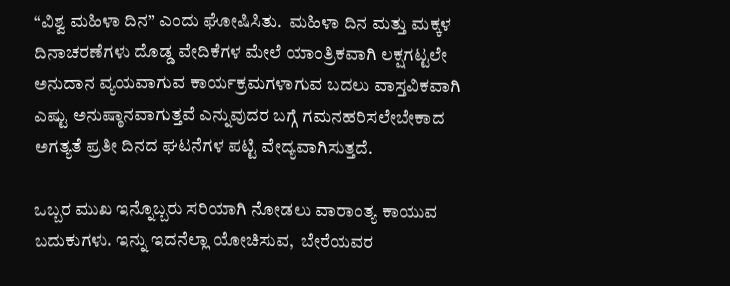“ವಿಶ್ವ ಮಹಿಳಾ ದಿನ” ಎಂದು ಘೋಷಿಸಿತು.  ಮಹಿಳಾ ದಿನ ಮತ್ತು ಮಕ್ಕಳ ದಿನಾಚರಣೆಗಳು ದೊಡ್ಡ ವೇದಿಕೆಗಳ ಮೇಲೆ ಯಾಂತ್ರಿಕವಾಗಿ ಲಕ್ಷಗಟ್ಟಲೇ ಅನುದಾನ ವ್ಯಯವಾಗುವ ಕಾರ್ಯಕ್ರಮಗಳಾಗುವ ಬದಲು ವಾಸ್ತವಿಕವಾಗಿ ಎಷ್ಟು ಅನುಷ್ಠಾನವಾಗುತ್ತವೆ ಎನ್ನುವುದರ ಬಗ್ಗೆ ಗಮನಹರಿಸಲೇಬೇಕಾದ ಅಗತ್ಯತೆ ಪ್ರತೀ ದಿನದ ಘಟನೆಗಳ ಪಟ್ಟಿ ವೇದ್ಯವಾಗಿಸುತ್ತದೆ.

ಒಬ್ಬರ ಮುಖ ಇನ್ನೊಬ್ಬರು ಸರಿಯಾಗಿ ನೋಡಲು ವಾರಾಂತ್ಯ ಕಾಯುವ ಬದುಕುಗಳು. ಇನ್ನು ಇದನೆಲ್ಲಾ ಯೋಚಿಸುವ,  ಬೇರೆಯವರ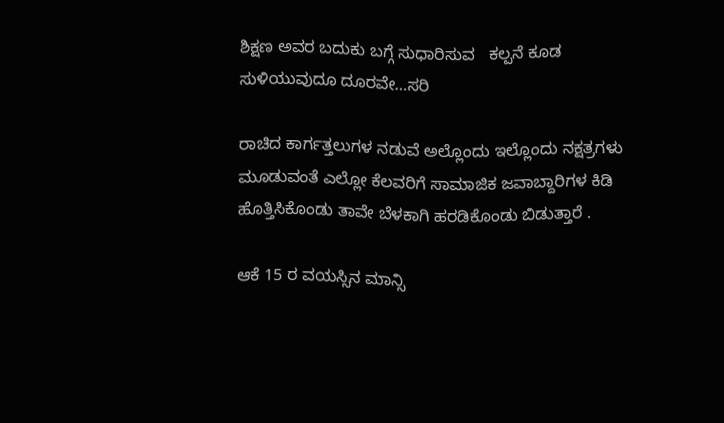ಶಿಕ್ಷಣ ಅವರ ಬದುಕು ಬಗ್ಗೆ ಸುಧಾರಿಸುವ   ಕಲ್ಪನೆ ಕೂಡ ಸುಳಿಯುವುದೂ ದೂರವೇ…ಸರಿ

ರಾಚಿದ ಕಾರ್ಗತ್ತಲುಗಳ ನಡುವೆ ಅಲ್ಲೊಂದು ಇಲ್ಲೊಂದು ನಕ್ಷತ್ರಗಳು ಮೂಡುವಂತೆ ಎಲ್ಲೋ ಕೆಲವರಿಗೆ ಸಾಮಾಜಿಕ ಜವಾಬ್ದಾರಿಗಳ ಕಿಡಿ ಹೊತ್ತಿಸಿಕೊಂಡು ತಾವೇ ಬೆಳಕಾಗಿ ಹರಡಿಕೊಂಡು ಬಿಡುತ್ತಾರೆ .

ಆಕೆ 15 ರ ವಯಸ್ಸಿನ ಮಾನ್ಸಿ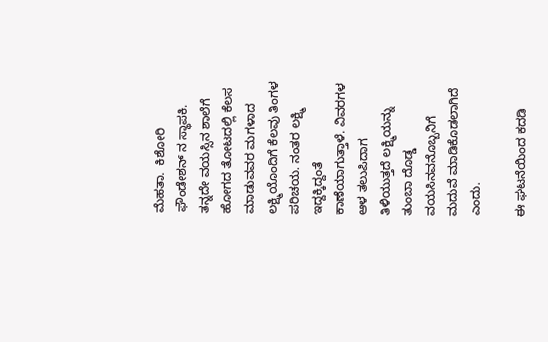ಮೆಹತಾ.  ಕಿಶೋರಿ ಫೌಂಡೇಶನ್ ನ ಸ್ಥಾಪಕಿ. ತನ್ನದೇ ವಯಸ್ಸಿನ ಶಾಲೆಗೆ ಹೋಗದ ತೋಟದಲ್ಲಿ ಕೆಲಸ ಮಾಡುವವರ ಮಗಳಾದ ಲಕ್ಷ್ಮಿಯೊಂದಿಗೆ ಕೆಲವು ತಿಂಗಳ ಪರಿಚಯ. ನಂತರ ಲಕ್ಷ್ಮಿ ಇದ್ದಕ್ಕಿದ್ದಂತೆ ಕಾಣೆಯಾಗುತ್ತಾಳೆ. ವಿವರಗಳ ಆಳ ತಲುಪಿದಾಗ ತಿಳಿಯುತ್ತದೆ ಲಕ್ಷ್ಮಿಯನ್ನು ತುಂಬಾ ದೊಡ್ಡ ವಯಸಿನವನೊಬ್ಬನಿಗೆ ಮದುವೆ ಮಾಡಿಕೊಡಲಾಗಿದೆ ಎಂದು.

ಈ ಘಟನೆಯಿಂದ ಕದಡಿ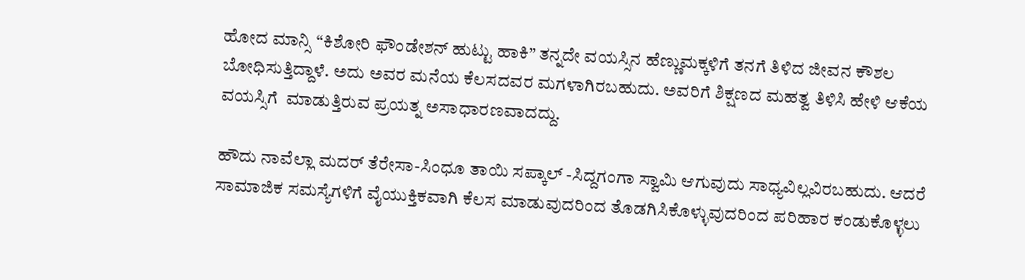ಹೋದ ಮಾನ್ಸಿ “ಕಿಶೋರಿ ಫೌಂಡೇಶನ್ ಹುಟ್ಟು ಹಾಕಿ” ತನ್ನದೇ ವಯಸ್ಸಿನ ಹೆಣ್ಣುಮಕ್ಕಳಿಗೆ ತನಗೆ ತಿಳಿದ ಜೀವನ ಕೌಶಲ ಬೋಧಿಸುತ್ತಿದ್ದಾಳೆ. ಅದು ಅವರ ಮನೆಯ ಕೆಲಸದವರ ಮಗಳಾಗಿರಬಹುದು. ಅವರಿಗೆ ಶಿಕ್ಷಣದ ಮಹತ್ವ ತಿಳಿಸಿ ಹೇಳಿ ಆಕೆಯ ವಯಸ್ಸಿಗೆ  ಮಾಡುತ್ತಿರುವ ಪ್ರಯತ್ನ ಅಸಾಧಾರಣವಾದದ್ದು.

ಹೌದು ನಾವೆಲ್ಲಾ ಮದರ್ ತೆರೇಸಾ-ಸಿಂಧೂ ತಾಯಿ ಸಪ್ಕಾಲ್ -ಸಿದ್ದಗಂಗಾ ಸ್ವಾಮಿ ಆಗುವುದು ಸಾಧ್ಯವಿಲ್ಲವಿರಬಹುದು. ಆದರೆ ಸಾಮಾಜಿಕ ಸಮಸ್ಯೆಗಳಿಗೆ ವೈಯುಕ್ತಿಕವಾಗಿ ಕೆಲಸ ಮಾಡುವುದರಿಂದ ತೊಡಗಿಸಿಕೊಳ್ಳುವುದರಿಂದ ಪರಿಹಾರ ಕಂಡುಕೊಳ್ಳಲು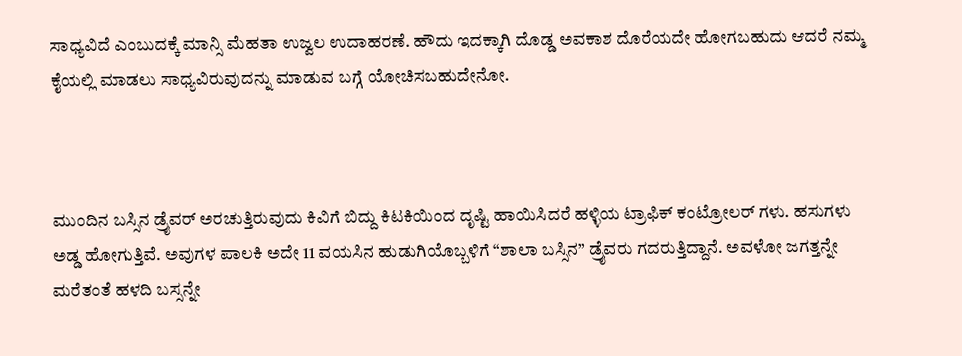ಸಾಧ್ಯವಿದೆ ಎಂಬುದಕ್ಕೆ ಮಾನ್ಸಿ ಮೆಹತಾ ಉಜ್ವಲ ಉದಾಹರಣೆ. ಹೌದು ಇದಕ್ಕಾಗಿ ದೊಡ್ಡ ಅವಕಾಶ ದೊರೆಯದೇ ಹೋಗಬಹುದು ಆದರೆ ನಮ್ಮ ಕೈಯಲ್ಲಿ ಮಾಡಲು ಸಾಧ್ಯವಿರುವುದನ್ನು ಮಾಡುವ ಬಗ್ಗೆ ಯೋಚಿಸಬಹುದೇನೋ.



ಮುಂದಿನ ಬಸ್ಸಿನ ಡ್ರೈವರ್ ಅರಚುತ್ತಿರುವುದು ಕಿವಿಗೆ ಬಿದ್ದು ಕಿಟಕಿಯಿಂದ ದೃಷ್ಟಿ ಹಾಯಿಸಿದರೆ ಹಳ್ಳಿಯ ಟ್ರಾಫಿಕ್ ಕಂಟ್ರೋಲರ್ ಗಳು. ಹಸುಗಳು ಅಡ್ಡ ಹೋಗುತ್ತಿವೆ. ಅವುಗಳ ಪಾಲಕಿ ಅದೇ 11 ವಯಸಿನ ಹುಡುಗಿಯೊಬ್ಬಳಿಗೆ “ಶಾಲಾ ಬಸ್ಸಿನ” ಡ್ರೈವರು ಗದರುತ್ತಿದ್ದಾನೆ. ಅವಳೋ ಜಗತ್ತನ್ನೇ ಮರೆತಂತೆ ಹಳದಿ ಬಸ್ಸನ್ನೇ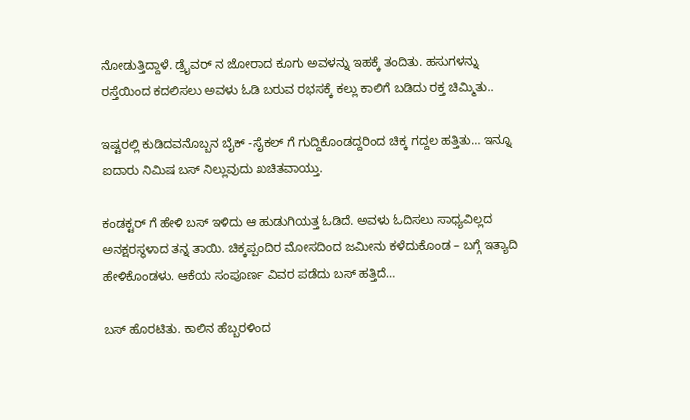ನೋಡುತ್ತಿದ್ದಾಳೆ. ಡ್ರೈವರ್ ನ ಜೋರಾದ ಕೂಗು ಅವಳನ್ನು ಇಹಕ್ಕೆ ತಂದಿತು. ಹಸುಗಳನ್ನು ರಸ್ತೆಯಿಂದ ಕದಲಿಸಲು ಅವಳು ಓಡಿ ಬರುವ ರಭಸಕ್ಕೆ ಕಲ್ಲು ಕಾಲಿಗೆ ಬಡಿದು ರಕ್ತ ಚಿಮ್ಮಿತು..

ಇಷ್ಟರಲ್ಲಿ ಕುಡಿದವನೊಬ್ಬನ ಬೈಕ್ -ಸೈಕಲ್ ಗೆ ಗುದ್ದಿಕೊಂಡದ್ದರಿಂದ ಚಿಕ್ಕ ಗದ್ದಲ ಹತ್ತಿತು… ಇನ್ನೂ ಐದಾರು ನಿಮಿಷ ಬಸ್ ನಿಲ್ಲುವುದು ಖಚಿತವಾಯ್ತು.

ಕಂಡಕ್ಟರ್ ಗೆ ಹೇಳಿ ಬಸ್ ಇಳಿದು ಆ ಹುಡುಗಿಯತ್ತ ಓಡಿದೆ. ಅವಳು ಓದಿಸಲು ಸಾಧ್ಯವಿಲ್ಲದ ಅನಕ್ಷರಸ್ಥಳಾದ ತನ್ನ ತಾಯಿ. ಚಿಕ್ಕಪ್ಪಂದಿರ ಮೋಸದಿಂದ ಜಮೀನು ಕಳೆದುಕೊಂಡ – ಬಗ್ಗೆ ಇತ್ಯಾದಿ ಹೇಳಿಕೊಂಡಳು. ಆಕೆಯ ಸಂಪೂರ್ಣ ವಿವರ ಪಡೆದು ಬಸ್ ಹತ್ತಿದೆ…

ಬಸ್ ಹೊರಟಿತು. ಕಾಲಿನ ಹೆಬ್ಬರಳಿಂದ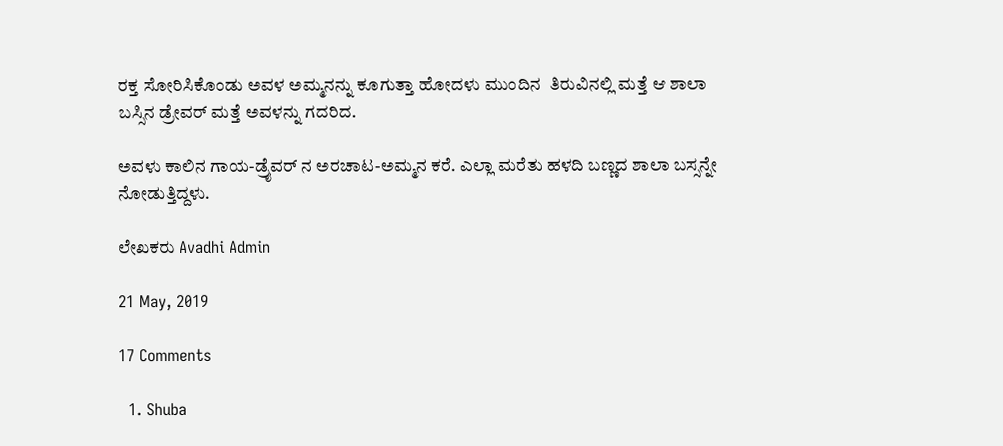ರಕ್ತ ಸೋರಿಸಿಕೊಂಡು ಅವಳ ಅಮ್ಮನನ್ನು ಕೂಗುತ್ತಾ ಹೋದಳು ಮುಂದಿನ  ತಿರುವಿನಲ್ಲಿ ಮತ್ತೆ ಆ ಶಾಲಾ ಬಸ್ಸಿನ ಡ್ರೇವರ್ ಮತ್ತೆ ಅವಳನ್ನು ಗದರಿದ.

ಅವಳು ಕಾಲಿನ ಗಾಯ-ಡ್ರೈವರ್ ನ ಅರಚಾಟ-ಅಮ್ಮನ ಕರೆ. ಎಲ್ಲಾ ಮರೆತು ಹಳದಿ ಬಣ್ಣದ ಶಾಲಾ ಬಸ್ಸನ್ನೇ ನೋಡುತ್ತಿದ್ದಳು.

ಲೇಖಕರು Avadhi Admin

21 May, 2019

17 Comments

  1. Shuba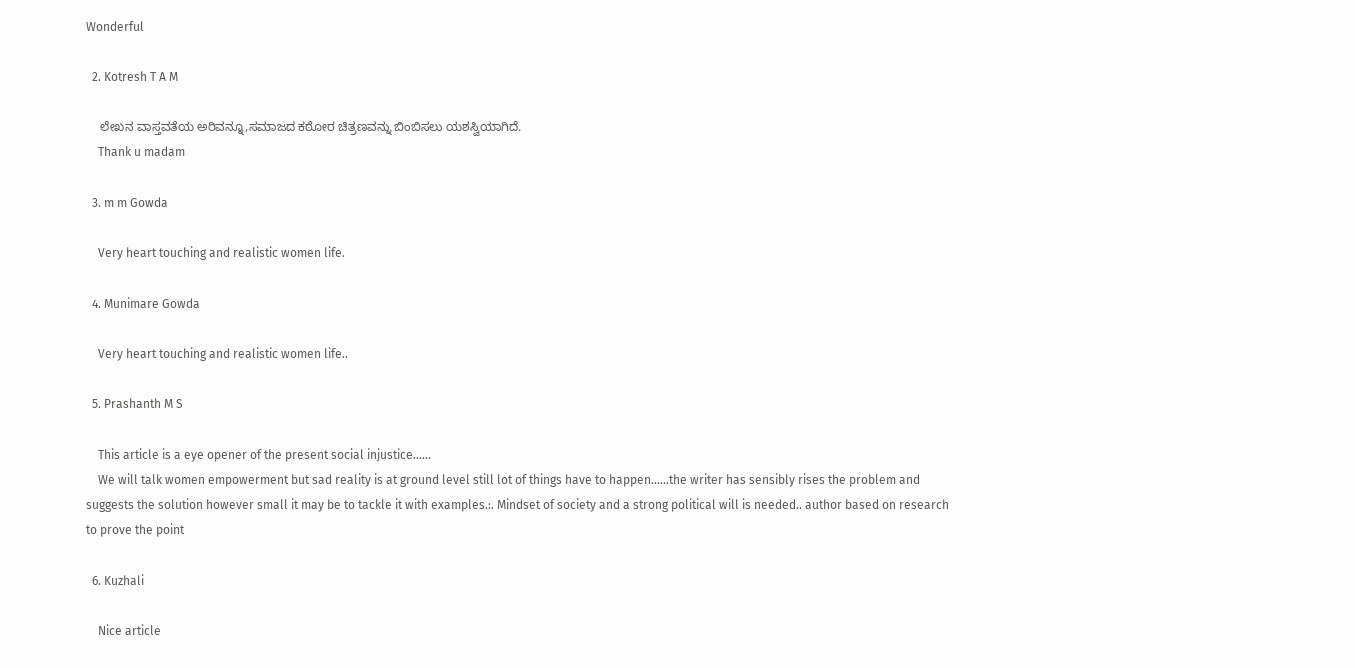Wonderful

  2. Kotresh T A M

    ಲೇಖನ ವಾಸ್ತವತೆಯ ಅರಿವನ್ನೂ,ಸಮಾಜದ ಕಠೋರ ಚಿತ್ರಣವನ್ನು ಬಿಂಬಿಸಲು ಯಶಸ್ವಿಯಾಗಿದೆ.
    Thank u madam

  3. m m Gowda

    Very heart touching and realistic women life.

  4. Munimare Gowda

    Very heart touching and realistic women life..

  5. Prashanth M S

    This article is a eye opener of the present social injustice……
    We will talk women empowerment but sad reality is at ground level still lot of things have to happen……the writer has sensibly rises the problem and suggests the solution however small it may be to tackle it with examples.:. Mindset of society and a strong political will is needed.. author based on research to prove the point

  6. Kuzhali

    Nice article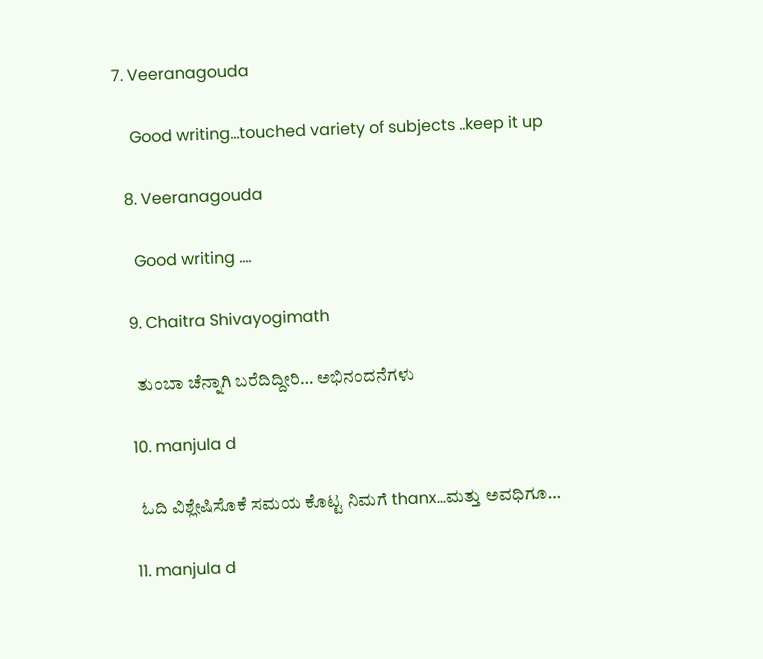7. Veeranagouda

    Good writing…touched variety of subjects ..keep it up

  8. Veeranagouda

    Good writing ….

  9. Chaitra Shivayogimath

    ತುಂಬಾ ಚೆನ್ನಾಗಿ ಬರೆದಿದ್ದೀರಿ… ಅಭಿನಂದನೆಗಳು

  10. manjula d

    ಓದಿ ವಿಶ್ಲೇಷಿಸೊಕೆ ಸಮಯ ಕೊಟ್ಟ ನಿಮಗೆ thanx…ಮತ್ತು ಅವಧಿಗೂ…

  11. manjula d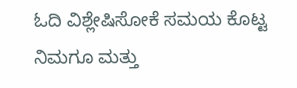ಓದಿ ವಿಶ್ಲೇಷಿಸೋಕೆ ಸಮಯ ಕೊಟ್ಟ ನಿಮಗೂ ಮತ್ತು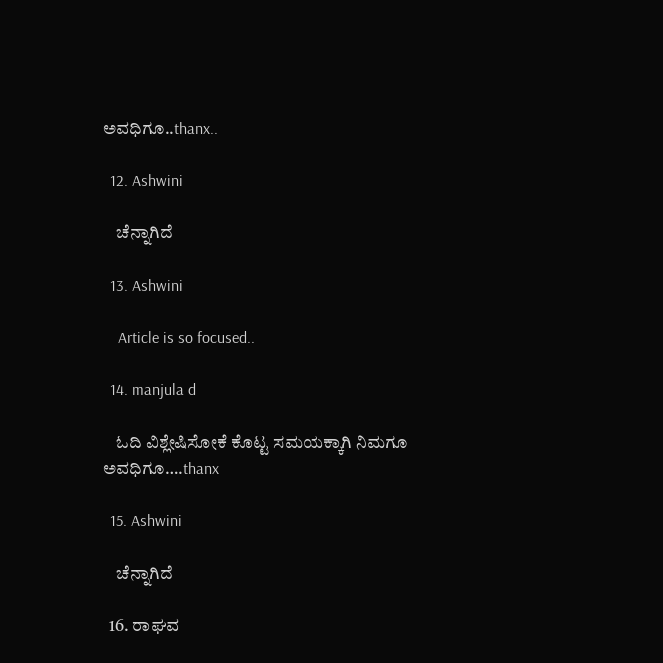ಅವಧಿಗೂ..thanx..

  12. Ashwini

    ಚೆನ್ನಾಗಿದೆ

  13. Ashwini

    Article is so focused..

  14. manjula d

    ಓದಿ ವಿಶ್ಲೇಷಿಸೋಕೆ ಕೊಟ್ಟ ಸಮಯಕ್ಕಾಗಿ ನಿಮಗೂ ಅವಧಿಗೂ….thanx

  15. Ashwini

    ಚೆನ್ನಾಗಿದೆ

  16. ರಾಘವ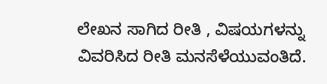ಲೇಖನ ಸಾಗಿದ ರೀತಿ , ವಿಷಯಗಳನ್ನು ವಿವರಿಸಿದ ರೀತಿ ಮನಸೆಳೆಯುವಂತಿದೆ.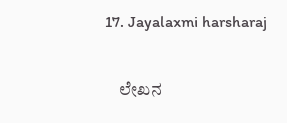17. Jayalaxmi harsharaj

    ಲೇಖನ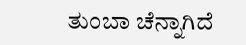ತುಂಬಾ ಚೆನ್ನಾಗಿದೆ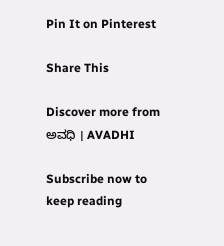Pin It on Pinterest

Share This

Discover more from ಅವಧಿ । AVADHI

Subscribe now to keep reading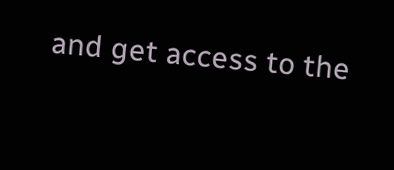and get access to the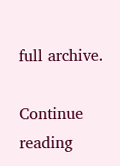full archive.

Continue reading